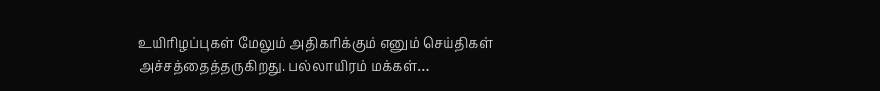உயிரிழப்புகள் மேலும் அதிகரிக்கும் எனும் செய்திகள் அச்சத்தைத்தருகிறது. பல்லாயிரம் மக்கள்…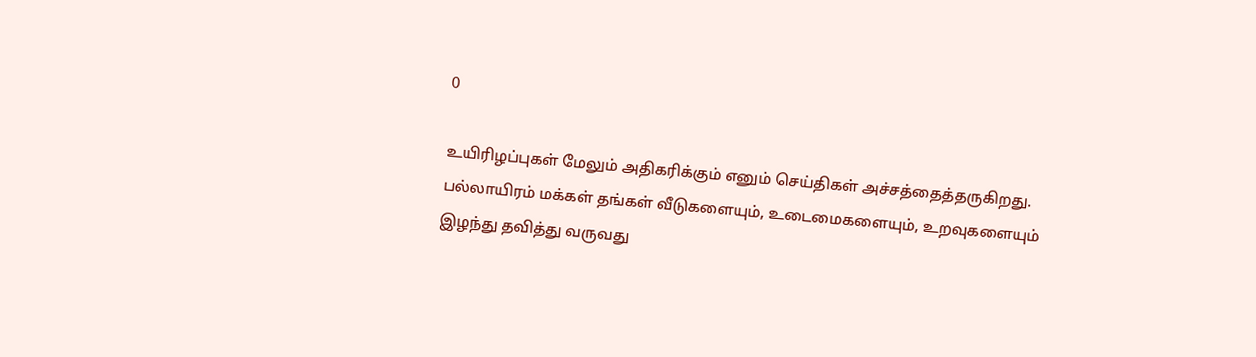0

உயிரிழப்புகள் மேலும் அதிகரிக்கும் எனும் செய்திகள் அச்சத்தைத்தருகிறது. பல்லாயிரம் மக்கள் தங்கள் வீடுகளையும், உடைமைகளையும், உறவுகளையும் இழந்து தவித்து வருவது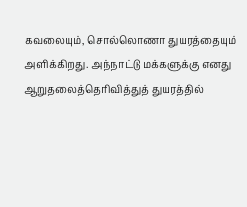கவலையும், சொல்லொணா துயரத்தையும் அளிக்கிறது. அந்நாட்டு மக்களுக்கு எனது ஆறுதலைத்தெரிவித்துத் துயரத்தில்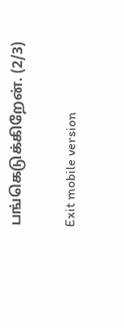பங்கெடுக்கிறேன். (2/3)

Exit mobile version